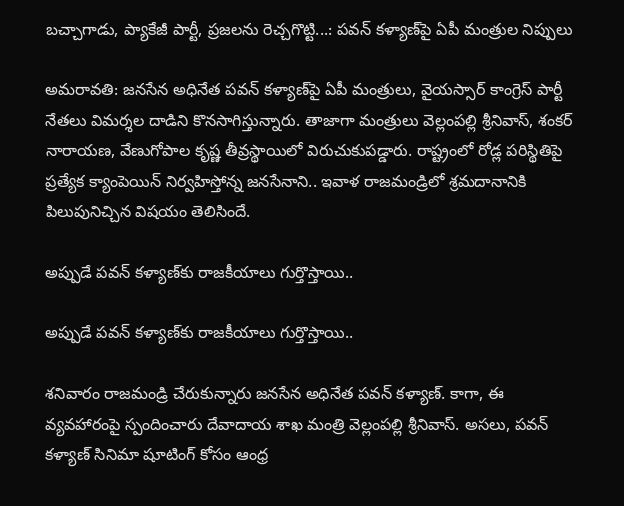బచ్చాగాడు, ప్యాకేజీ పార్టీ, ప్రజలను రెచ్చగొట్టి...: పవన్ కళ్యాణ్‌పై ఏపీ మంత్రుల నిప్పులు

అమరావతి: జనసేన అధినేత పవన్ కళ్యాణ్‌పై ఏపీ మంత్రులు, వైయస్సార్ కాంగ్రెస్ పార్టీ నేతలు విమర్శల దాడిని కొనసాగిస్తున్నారు. తాజాగా మంత్రులు వెల్లంపల్లి శ్రీనివాస్, శంకర్ నారాయణ, వేణుగోపాల కృష్ణ తీవ్రస్థాయిలో విరుచుకుపడ్డారు. రాష్ట్రంలో రోడ్ల పరిస్థితిపై ప్రత్యేక క్యాంపెయిన్‌ నిర్వహిస్తోన్న జనసేనాని.. ఇవాళ రాజమండ్రిలో శ్రమదానానికి పిలుపునిచ్చిన విషయం తెలిసిందే.

అప్పుడే పవన్ కళ్యాణ్‌కు రాజకీయాలు గుర్తొస్తాయి..

అప్పుడే పవన్ కళ్యాణ్‌కు రాజకీయాలు గుర్తొస్తాయి..

శనివారం రాజమండ్రి చేరుకున్నారు జనసేన అధినేత పవన్ కళ్యాణ్. కాగా, ఈ వ్యవహారంపై స్పందించారు దేవాదాయ శాఖ మంత్రి వెల్లంపల్లి శ్రీనివాస్. అసలు, పవన్ కళ్యాణ్ సినిమా షూటింగ్ కోసం ఆంధ్ర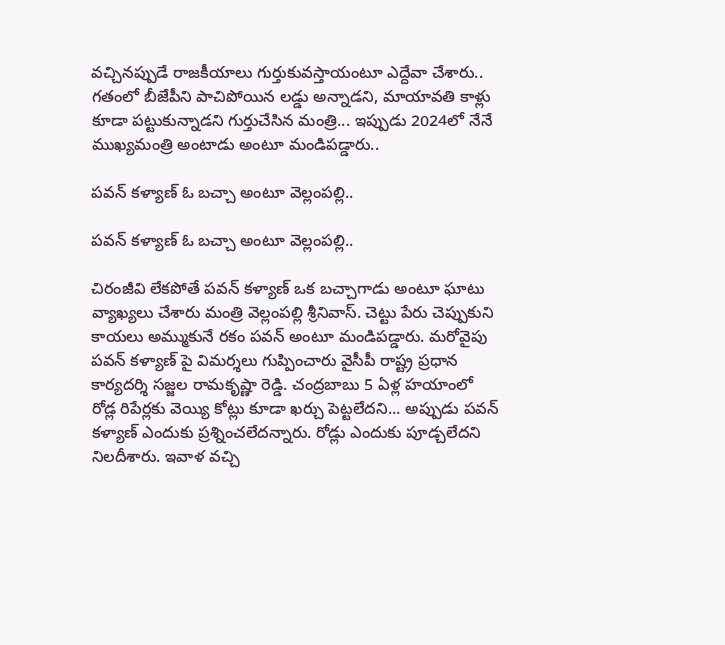వచ్చినప్పుడే రాజకీయాలు గుర్తుకువస్తాయంటూ ఎద్దేవా చేశారు.. గతంలో బీజేపీని పాచిపోయిన లడ్డు అన్నాడని, మాయావతి కాళ్లు కూడా పట్టుకున్నాడని గుర్తుచేసిన మంత్రి... ఇప్పుడు 2024లో నేనే ముఖ్యమంత్రి అంటాడు అంటూ మండిపడ్డారు..

పవన్ కళ్యాణ్ ఓ బచ్చా అంటూ వెల్లంపల్లి..

పవన్ కళ్యాణ్ ఓ బచ్చా అంటూ వెల్లంపల్లి..

చిరంజీవి లేకపోతే పవన్ కళ్యాణ్ ఒక బచ్చాగాడు అంటూ ఘాటు వ్యాఖ్యలు చేశారు మంత్రి వెల్లంపల్లి శ్రీనివాస్. చెట్టు పేరు చెప్పుకుని కాయలు అమ్ముకునే రకం పవన్ అంటూ మండిపడ్డారు. మరోవైపు పవన్ కళ్యాణ్ పై విమర్శలు గుప్పించారు వైసీపీ రాష్ట్ర ప్రధాన కార్యదర్శి సజ్జల రామకృష్ణా రెడ్డి. చంద్రబాబు 5 ఏళ్ల హయాంలో రోడ్ల రిపేర్లకు వెయ్యి కోట్లు కూడా ఖర్చు పెట్టలేదని... అప్పుడు పవన్ కళ్యాణ్ ఎందుకు ప్రశ్నించలేదన్నారు. రోడ్లు ఎందుకు పూడ్చలేదని నిలదీశారు. ఇవాళ వచ్చి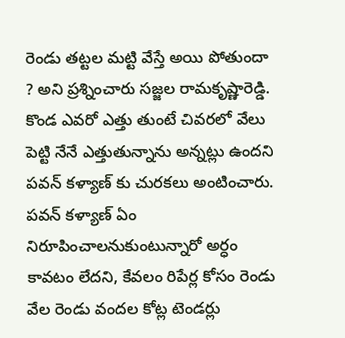రెండు తట్టల మట్టి వేస్తే అయి పోతుందా ? అని ప్రశ్నించారు సజ్జల రామకృష్ణారెడ్డి. కొండ ఎవరో ఎత్తు తుంటే చివరలో వేలు పెట్టి నేనే ఎత్తుతున్నాను అన్నట్లు ఉందని పవన్‌ కళ్యాణ్‌ కు చురకలు అంటించారు. పవన్ కళ్యాణ్ ఏం నిరూపించాలనుకుంటున్నారో అర్ధం కావటం లేదని, కేవలం రిపేర్ల కోసం రెండు వేల రెండు వందల కోట్ల టెండర్లు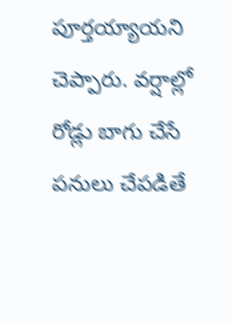పూర్తయ్యాయని చెప్పారు. వర్షాల్లో రోడ్లు బాగు చేసే పనులు చేపడితే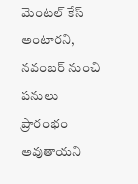మెంటల్ కేస్ అంటారని, నవంబర్ నుంచి పనులు ప్రారంభం అవుతాయని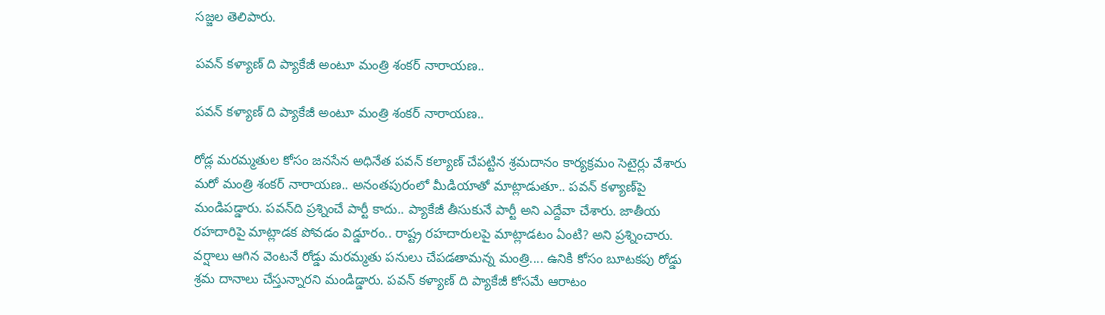సజ్జల తెలిపారు.

పవన్‌ కళ్యాణ్‌ ది ప్యాకేజీ అంటూ మంత్రి శంకర్ నారాయణ..

పవన్‌ కళ్యాణ్‌ ది ప్యాకేజీ అంటూ మంత్రి శంకర్ నారాయణ..

రోడ్ల మరమ్మతుల కోసం జనసేన అధినేత పవన్‌ కల్యాణ్ చేపట్టిన శ్రమదానం కార్యక్రమం సెటైర్లు వేశారు మరో మంత్రి శంకర్‌ నారాయణ.. అనంతపురంలో మీడియాతో మాట్లాడుతూ.. పవన్ కళ్యాణ్‌పై మండిపడ్డారు. పవన్‌ది ప్రశ్నించే పార్టీ కాదు.. ప్యాకేజీ తీసుకునే పార్టీ అని ఎద్దేవా చేశారు. జాతీయ రహదారిపై మాట్లాడక పోవడం విడ్డూరం.. రాష్ట్ర రహదారులపై మాట్లాడటం ఏంటి? అని ప్రశ్నించారు. వర్షాలు ఆగిన వెంటనే రోడ్డు మరమ్మతు పనులు చేపడతామన్న మంత్రి.... ఉనికి కోసం బూటకపు రోడ్డు శ్రమ దానాలు చేస్తున్నారని మండిడ్డారు. పవన్‌ కళ్యాణ్‌ ది ప్యాకేజీ కోసమే ఆరాటం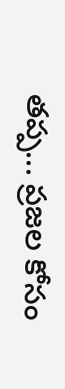తప్ప... ప్రజల కోసం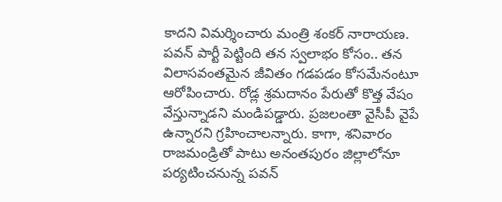కాదని విమర్శించారు మంత్రి శంకర్‌ నారాయణ. పవన్ పార్టీ పెట్టింది తన స్వలాభం కోసం.. తన విలాసవంతమైన జీవితం గడపడం కోసమేనంటూ ఆరోపించారు. రోడ్ల శ్రమదానం పేరుతో కొత్త వేషం వేస్తున్నాడని మండిపడ్డారు. ప్రజలంతా వైసీపీ వైపే ఉన్నారని గ్రహించాలన్నారు. కాగా, శనివారం రాజమండ్రితో పాటు అనంతపురం జిల్లాలోనూ పర్యటించనున్న పవన్‌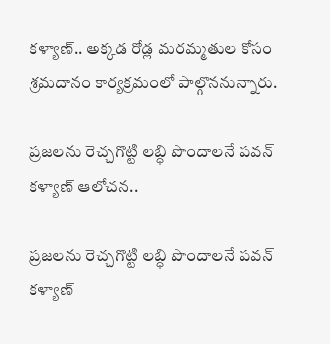కళ్యాణ్.. అక్కడ రోడ్ల మరమ్మతుల కోసం శ్రమదానం కార్యక్రమంలో పాల్గొననున్నారు.

ప్రజలను రెచ్చగొట్టి లబ్ధి పొందాలనే పవన్ కళ్యాణ్ ఆలోచన..

ప్రజలను రెచ్చగొట్టి లబ్ధి పొందాలనే పవన్ కళ్యాణ్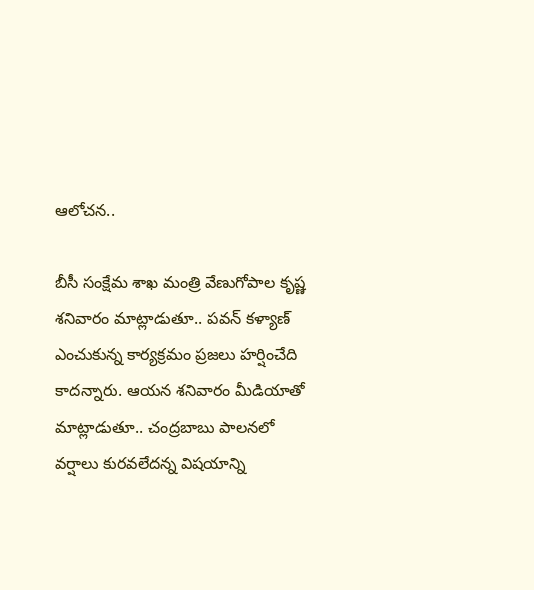ఆలోచన..

బీసీ సంక్షేమ శాఖ మంత్రి వేణుగోపాల కృష్ణ శనివారం మాట్లాడుతూ.. పవన్ కళ్యాణ్ ఎంచుకున్న కార్యక్రమం ప్రజలు హర్షించేది కాదన్నారు. ఆయన శనివారం మీడియాతో మాట్లాడుతూ.. చంద్రబాబు పాలనలో వర్షాలు కురవలేదన్న విషయాన్ని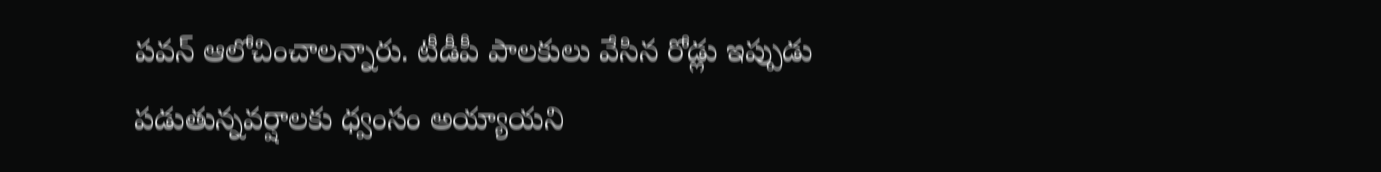పవన్ ఆలోచించాలన్నారు. టీడీపీ పాలకులు వేసిన రోడ్లు ఇప్పుడు పడుతున్నవర్షాలకు ధ్వంసం అయ్యాయని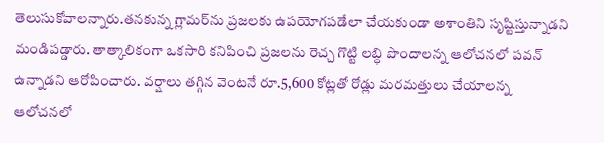తెలుసుకోవాలన్నారు.తనకున్న గ్లామర్‌ను ప్రజలకు ఉపయోగపడేలా చేయకుండా అశాంతిని సృష్టిస్తున్నాడని మండిపడ్డారు. తాత్కాలికంగా ఒకసారి కనిపించి ప్రజలను రెచ్చ గొట్టి లబ్ధి పొందాలన్న ఆలోచనలో పవన్ ఉన్నాడని ఆరోపించారు. వర్షాలు తగ్గిన వెంటనే రూ.5,600 కోట్లతో రోడ్లు మరమత్తులు చేయాలన్న ఆలోచనలో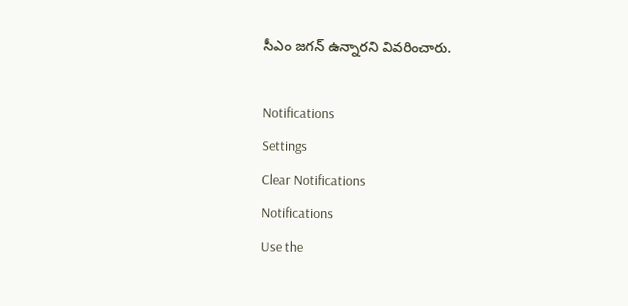సీఎం జగన్ ఉన్నారని వివరించారు.

Notifications
Settings
Clear Notifications
Notifications
Use the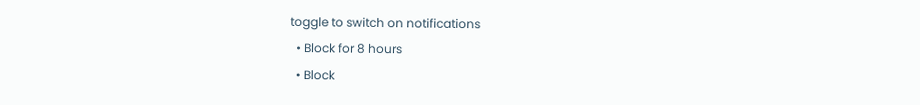toggle to switch on notifications
  • Block for 8 hours
  • Block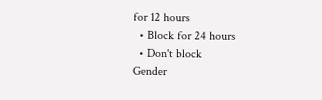for 12 hours
  • Block for 24 hours
  • Don't block
Gender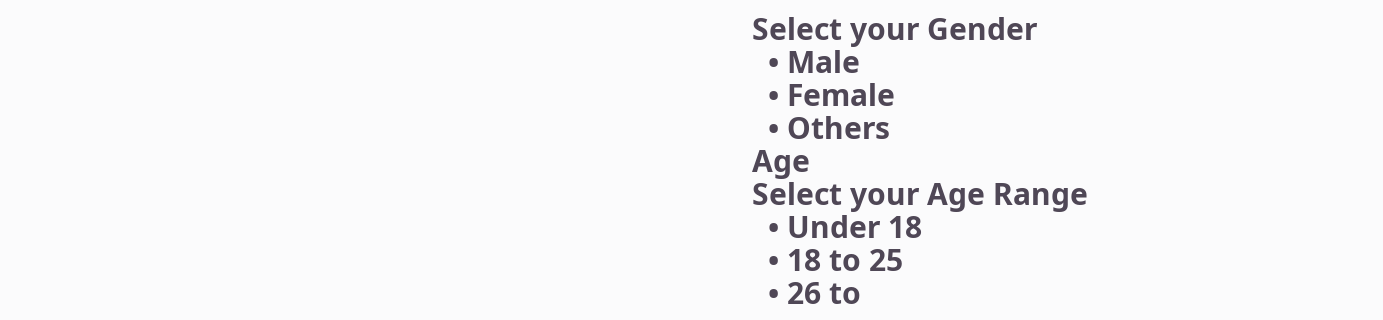Select your Gender
  • Male
  • Female
  • Others
Age
Select your Age Range
  • Under 18
  • 18 to 25
  • 26 to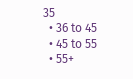35
  • 36 to 45
  • 45 to 55
  • 55+